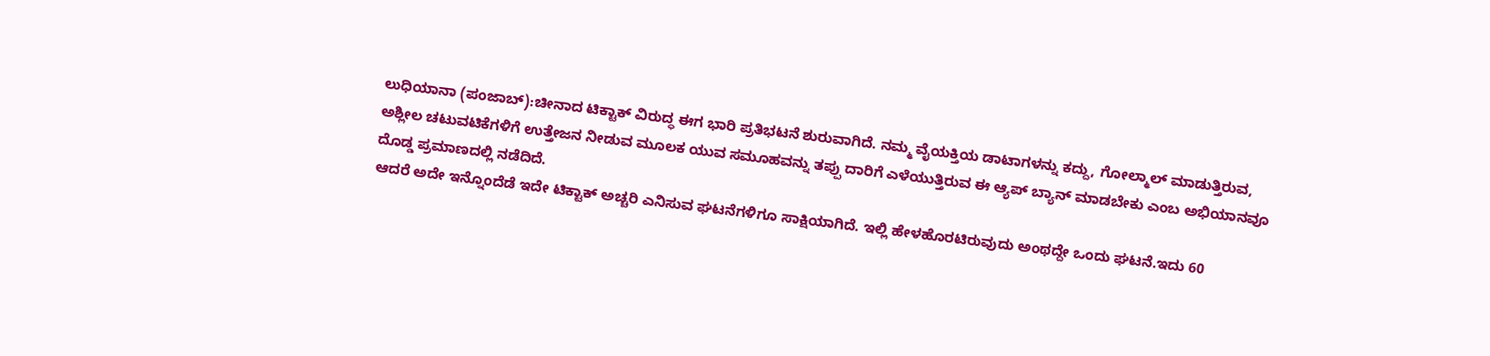ಲುಧಿಯಾನಾ (ಪಂಜಾಬ್):ಚೀನಾದ ಟಿಕ್ಟಾಕ್ ವಿರುದ್ಧ ಈಗ ಭಾರಿ ಪ್ರತಿಭಟನೆ ಶುರುವಾಗಿದೆ. ನಮ್ಮ ವೈಯಕ್ತಿಯ ಡಾಟಾಗಳನ್ನು ಕದ್ದು, ಗೋಲ್ಮಾಲ್ ಮಾಡುತ್ತಿರುವ, ಅಶ್ಲೀಲ ಚಟುವಟಿಕೆಗಳಿಗೆ ಉತ್ತೇಜನ ನೀಡುವ ಮೂಲಕ ಯುವ ಸಮೂಹವನ್ನು ತಪ್ಪು ದಾರಿಗೆ ಎಳೆಯುತ್ತಿರುವ ಈ ಆ್ಯಪ್ ಬ್ಯಾನ್ ಮಾಡಬೇಕು ಎಂಬ ಅಭಿಯಾನವೂ ದೊಡ್ಡ ಪ್ರಮಾಣದಲ್ಲಿ ನಡೆದಿದೆ.
ಆದರೆ ಅದೇ ಇನ್ನೊಂದೆಡೆ ಇದೇ ಟಿಕ್ಟಾಕ್ ಅಚ್ಚರಿ ಎನಿಸುವ ಘಟನೆಗಳಿಗೂ ಸಾಕ್ಷಿಯಾಗಿದೆ. ಇಲ್ಲಿ ಹೇಳಹೊರಟಿರುವುದು ಅಂಥದ್ದೇ ಒಂದು ಘಟನೆ.ಇದು 60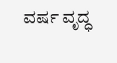ವರ್ಷ ವೃದ್ಧ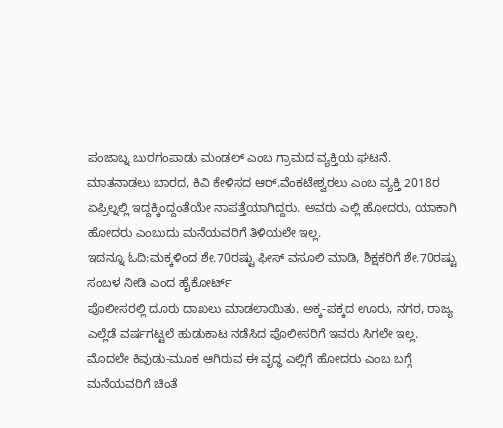ಪಂಜಾಬ್ನ ಬುರಗಂಪಾಡು ಮಂಡಲ್ ಎಂಬ ಗ್ರಾಮದ ವ್ಯಕ್ತಿಯ ಘಟನೆ. ಮಾತನಾಡಲು ಬಾರದ, ಕಿವಿ ಕೇಳಿಸದ ಆರ್.ವೆಂಕಟೇಶ್ವರಲು ಎಂಬ ವ್ಯಕ್ತಿ 2018ರ ಏಪ್ರಿಲ್ನಲ್ಲಿ ಇದ್ದಕ್ಕಿಂದ್ದಂತೆಯೇ ನಾಪತ್ತೆಯಾಗಿದ್ದರು. ಅವರು ಎಲ್ಲಿ ಹೋದರು, ಯಾಕಾಗಿ ಹೋದರು ಎಂಬುದು ಮನೆಯವರಿಗೆ ತಿಳಿಯಲೇ ಇಲ್ಲ.
ಇದನ್ನೂ ಓದಿ:ಮಕ್ಕಳಿಂದ ಶೇ.70ರಷ್ಟು ಫೀಸ್ ವಸೂಲಿ ಮಾಡಿ, ಶಿಕ್ಷಕರಿಗೆ ಶೇ.70ರಷ್ಟು ಸಂಬಳ ನೀಡಿ ಎಂದ ಹೈಕೋರ್ಟ್
ಪೊಲೀಸರಲ್ಲಿ ದೂರು ದಾಖಲು ಮಾಡಲಾಯಿತು. ಅಕ್ಕ-ಪಕ್ಕದ ಊರು, ನಗರ, ರಾಜ್ಯ ಎಲ್ಲೆಡೆ ವರ್ಷಗಟ್ಟಲೆ ಹುಡುಕಾಟ ನಡೆಸಿದ ಪೊಲೀಸರಿಗೆ ಇವರು ಸಿಗಲೇ ಇಲ್ಲ. ಮೊದಲೇ ಕಿವುಡು-ಮೂಕ ಆಗಿರುವ ಈ ವೃದ್ಧ ಎಲ್ಲಿಗೆ ಹೋದರು ಎಂಬ ಬಗ್ಗೆ ಮನೆಯವರಿಗೆ ಚಿಂತೆ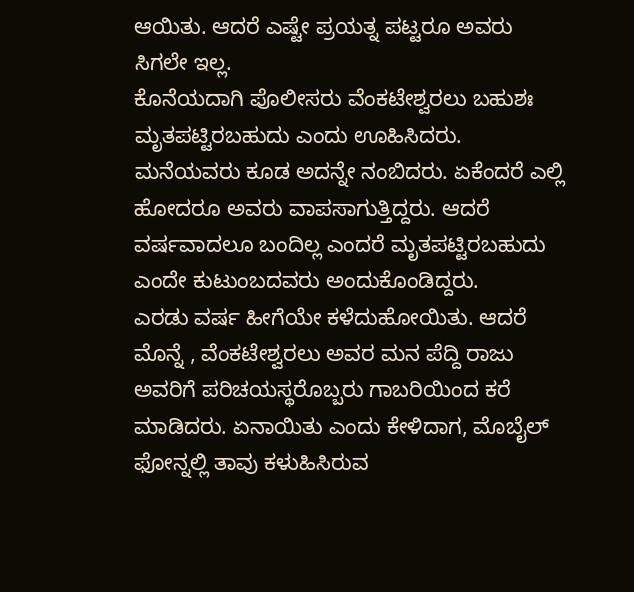ಆಯಿತು. ಆದರೆ ಎಷ್ಟೇ ಪ್ರಯತ್ನ ಪಟ್ಟರೂ ಅವರು ಸಿಗಲೇ ಇಲ್ಲ.
ಕೊನೆಯದಾಗಿ ಪೊಲೀಸರು ವೆಂಕಟೇಶ್ವರಲು ಬಹುಶಃ ಮೃತಪಟ್ಟಿರಬಹುದು ಎಂದು ಊಹಿಸಿದರು. ಮನೆಯವರು ಕೂಡ ಅದನ್ನೇ ನಂಬಿದರು. ಏಕೆಂದರೆ ಎಲ್ಲಿ ಹೋದರೂ ಅವರು ವಾಪಸಾಗುತ್ತಿದ್ದರು. ಆದರೆ ವರ್ಷವಾದಲೂ ಬಂದಿಲ್ಲ ಎಂದರೆ ಮೃತಪಟ್ಟಿರಬಹುದು ಎಂದೇ ಕುಟುಂಬದವರು ಅಂದುಕೊಂಡಿದ್ದರು.
ಎರಡು ವರ್ಷ ಹೀಗೆಯೇ ಕಳೆದುಹೋಯಿತು. ಆದರೆ ಮೊನ್ನೆ , ವೆಂಕಟೇಶ್ವರಲು ಅವರ ಮನ ಪೆದ್ದಿ ರಾಜು ಅವರಿಗೆ ಪರಿಚಯಸ್ಥರೊಬ್ಬರು ಗಾಬರಿಯಿಂದ ಕರೆ ಮಾಡಿದರು. ಏನಾಯಿತು ಎಂದು ಕೇಳಿದಾಗ, ಮೊಬೈಲ್ ಫೋನ್ನಲ್ಲಿ ತಾವು ಕಳುಹಿಸಿರುವ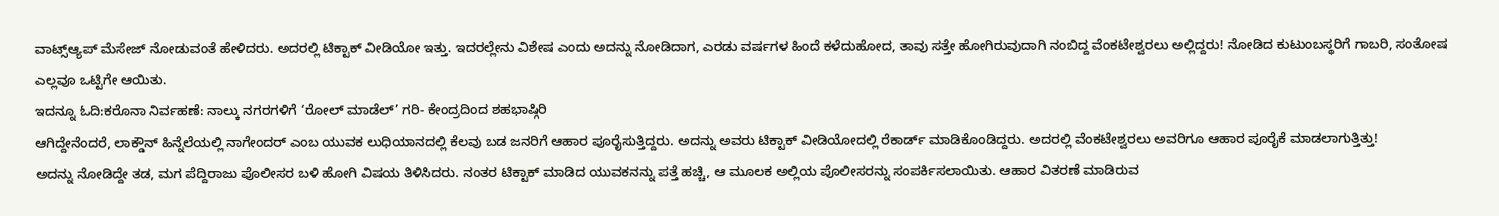ವಾಟ್ಸ್ಆ್ಯಪ್ ಮೆಸೇಜ್ ನೋಡುವಂತೆ ಹೇಳಿದರು. ಅದರಲ್ಲಿ ಟಿಕ್ಟಾಕ್ ವೀಡಿಯೋ ಇತ್ತು. ಇದರಲ್ಲೇನು ವಿಶೇಷ ಎಂದು ಅದನ್ನು ನೋಡಿದಾಗ, ಎರಡು ವರ್ಷಗಳ ಹಿಂದೆ ಕಳೆದುಹೋದ, ತಾವು ಸತ್ತೇ ಹೋಗಿರುವುದಾಗಿ ನಂಬಿದ್ದ ವೆಂಕಟೇಶ್ವರಲು ಅಲ್ಲಿದ್ದರು! ನೋಡಿದ ಕುಟುಂಬಸ್ಥರಿಗೆ ಗಾಬರಿ, ಸಂತೋಷ ಎಲ್ಲವೂ ಒಟ್ಟಿಗೇ ಆಯಿತು.
ಇದನ್ನೂ ಓದಿ:ಕರೊನಾ ನಿರ್ವಹಣೆ: ನಾಲ್ಕು ನಗರಗಳಿಗೆ ‘ರೋಲ್ ಮಾಡೆಲ್’ ಗರಿ- ಕೇಂದ್ರದಿಂದ ಶಹಭಾಷ್ಗಿರಿ
ಆಗಿದ್ದೇನೆಂದರೆ, ಲಾಕ್ಡೌನ್ ಹಿನ್ನೆಲೆಯಲ್ಲಿ ನಾಗೇಂದರ್ ಎಂಬ ಯುವಕ ಲುಧಿಯಾನದಲ್ಲಿ ಕೆಲವು ಬಡ ಜನರಿಗೆ ಆಹಾರ ಪೂರೈಸುತ್ತಿದ್ದರು. ಅದನ್ನು ಅವರು ಟಿಕ್ಟಾಕ್ ವೀಡಿಯೋದಲ್ಲಿ ರೆಕಾರ್ಡ್ ಮಾಡಿಕೊಂಡಿದ್ದರು. ಅದರಲ್ಲಿ ವೆಂಕಟೇಶ್ವರಲು ಅವರಿಗೂ ಆಹಾರ ಪೂರೈಕೆ ಮಾಡಲಾಗುತ್ತಿತ್ತು!
ಅದನ್ನು ನೋಡಿದ್ದೇ ತಡ, ಮಗ ಪೆದ್ದಿರಾಜು ಪೊಲೀಸರ ಬಳಿ ಹೋಗಿ ವಿಷಯ ತಿಳಿಸಿದರು. ನಂತರ ಟಿಕ್ಟಾಕ್ ಮಾಡಿದ ಯುವಕನನ್ನು ಪತ್ತೆ ಹಚ್ಚಿ, ಆ ಮೂಲಕ ಅಲ್ಲಿಯ ಪೊಲೀಸರನ್ನು ಸಂಪರ್ಕಿಸಲಾಯಿತು. ಆಹಾರ ವಿತರಣೆ ಮಾಡಿರುವ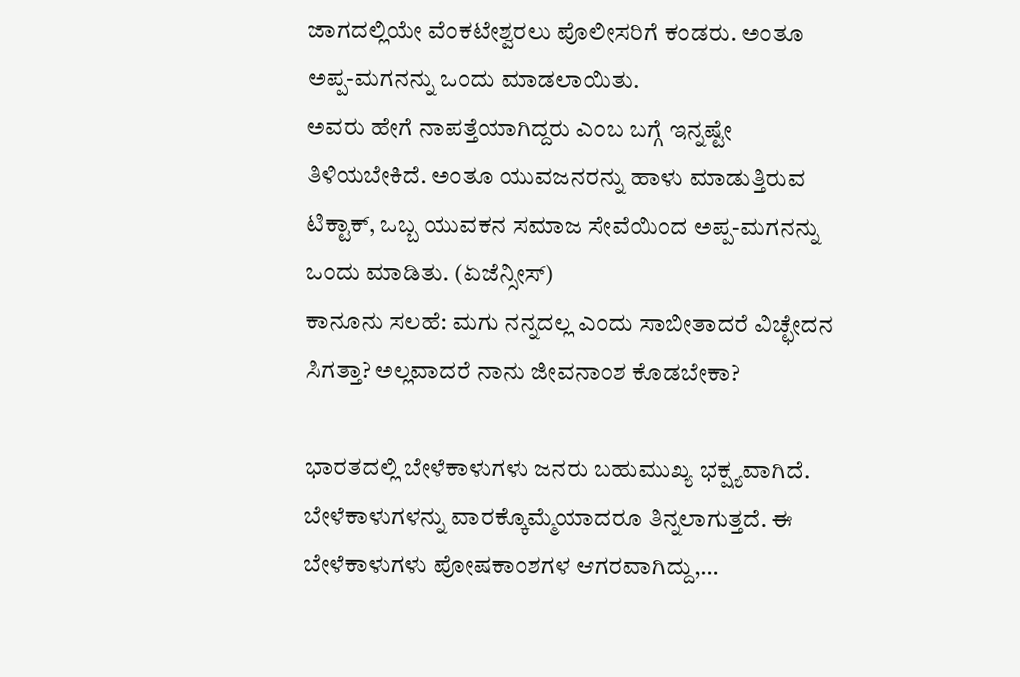ಜಾಗದಲ್ಲಿಯೇ ವೆಂಕಟೇಶ್ವರಲು ಪೊಲೀಸರಿಗೆ ಕಂಡರು. ಅಂತೂ ಅಪ್ಪ-ಮಗನನ್ನು ಒಂದು ಮಾಡಲಾಯಿತು.
ಅವರು ಹೇಗೆ ನಾಪತ್ತೆಯಾಗಿದ್ದರು ಎಂಬ ಬಗ್ಗೆ ಇನ್ನಷ್ಟೇ ತಿಳಿಯಬೇಕಿದೆ. ಅಂತೂ ಯುವಜನರನ್ನು ಹಾಳು ಮಾಡುತ್ತಿರುವ ಟಿಕ್ಟಾಕ್, ಒಬ್ಬ ಯುವಕನ ಸಮಾಜ ಸೇವೆಯಿಂದ ಅಪ್ಪ-ಮಗನನ್ನು ಒಂದು ಮಾಡಿತು. (ಏಜೆನ್ಸೀಸ್)
ಕಾನೂನು ಸಲಹೆ: ಮಗು ನನ್ನದಲ್ಲ ಎಂದು ಸಾಬೀತಾದರೆ ವಿಚ್ಛೇದನ ಸಿಗತ್ತಾ? ಅಲ್ಲವಾದರೆ ನಾನು ಜೀವನಾಂಶ ಕೊಡಬೇಕಾ?

ಭಾರತದಲ್ಲಿ ಬೇಳೆಕಾಳುಗಳು ಜನರು ಬಹುಮುಖ್ಯ ಭಕ್ಷ್ಯವಾಗಿದೆ. ಬೇಳೆಕಾಳುಗಳನ್ನು ವಾರಕ್ಕೊಮ್ಮೆಯಾದರೂ ತಿನ್ನಲಾಗುತ್ತದೆ. ಈ ಬೇಳೆಕಾಳುಗಳು ಪೋಷಕಾಂಶಗಳ ಆಗರವಾಗಿದ್ದು,…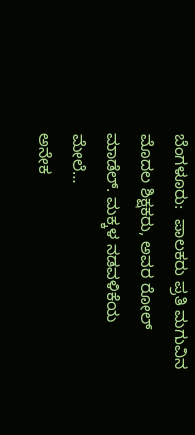ಬೆಂಗಳೂರು:  ಪಾಲಕರು ಪ್ರತಿ ಮಗುವಿನ ಮೊದಲ ಶಿಕ್ಷಕರು, ಅವರ ರೋಲ್ ಮಾಡೆಲ್. ಮಕ್ಕಳ ನಡವಳಿಕೆಯ ಮೇಲೆ…
ಅನೇಕ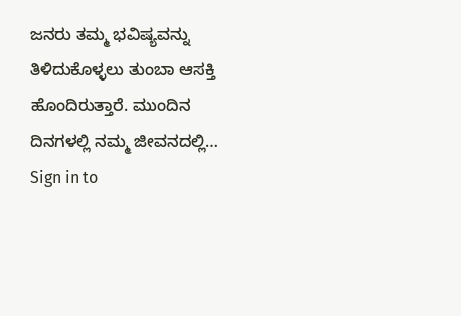ಜನರು ತಮ್ಮ ಭವಿಷ್ಯವನ್ನು ತಿಳಿದುಕೊಳ್ಳಲು ತುಂಬಾ ಆಸಕ್ತಿ ಹೊಂದಿರುತ್ತಾರೆ. ಮುಂದಿನ ದಿನಗಳಲ್ಲಿ ನಮ್ಮ ಜೀವನದಲ್ಲಿ…
Sign in to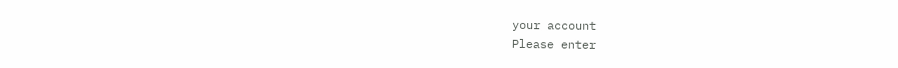your account
Please enter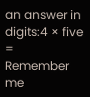an answer in digits:4 × five =
Remember me